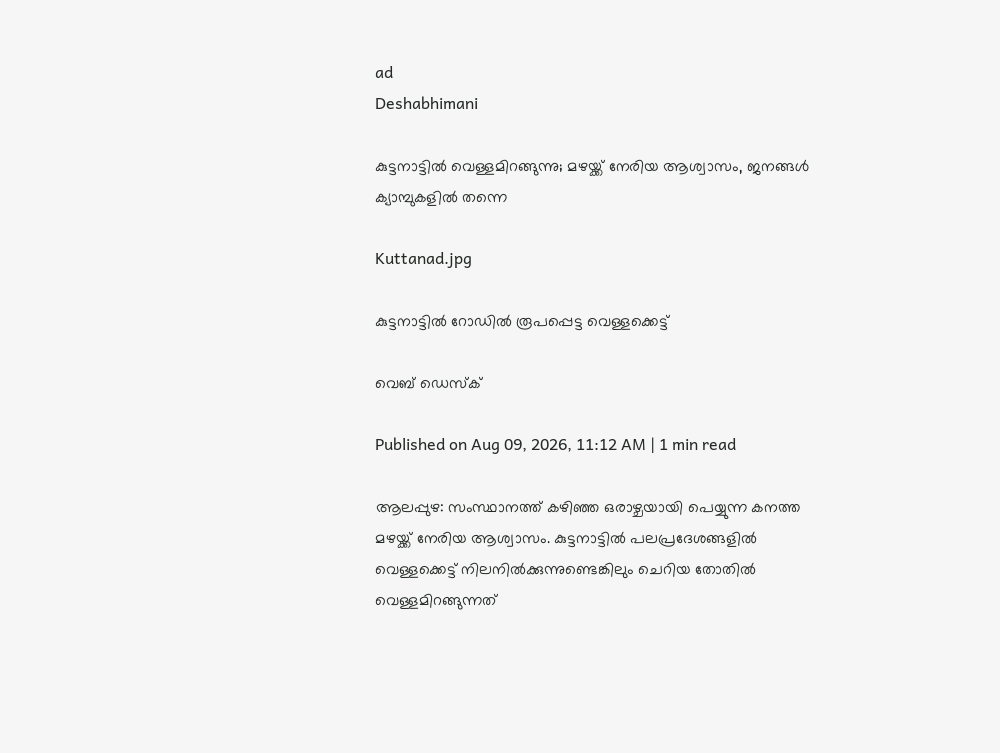ad
Deshabhimani

കുട്ടനാട്ടിൽ വെള്ളമിറങ്ങുന്നു; മഴയ്ക്ക് നേരിയ ആശ്വാസം, ജനങ്ങൾ ക്യാമ്പുകളിൽ തന്നെ

Kuttanad.jpg

കുട്ടനാട്ടിൽ റോഡിൽ രൂപപ്പെട്ട വെള്ളക്കെട്ട്

വെബ് ഡെസ്ക്

Published on Aug 09, 2026, 11:12 AM | 1 min read

ആലപ്പുഴ: സംസ്ഥാനത്ത് കഴിഞ്ഞ ഒരാഴ്ചയായി പെയ്യുന്ന കനത്ത മഴയ്ക്ക് നേരിയ ആശ്വാസം. കുട്ടനാട്ടിൽ പലപ്രദേശങ്ങളിൽ വെള്ളക്കെട്ട് നിലനിൽക്കുന്നുണ്ടെങ്കിലും ചെറിയ തോതിൽ വെള്ളമിറങ്ങുന്നത്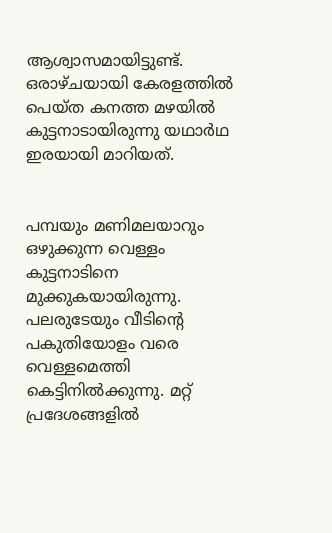ആശ്വാസമായിട്ടുണ്ട്. ഒരാഴ്ചയായി കേരളത്തിൽ പെയ്ത കനത്ത മഴയിൽ കുട്ടനാടായിരുന്നു യഥാർഥ ഇരയായി മാറിയത്.


പമ്പയും മണിമലയാറും ഒഴുക്കുന്ന വെള്ളം കുട്ടനാടിനെ മുക്കുകയായിരുന്നു. പലരുടേയും വീടിന്റെ പകുതിയോളം വരെ വെള്ളമെത്തി കെട്ടിനിൽക്കുന്നു. മറ്റ് പ്രദേശങ്ങളിൽ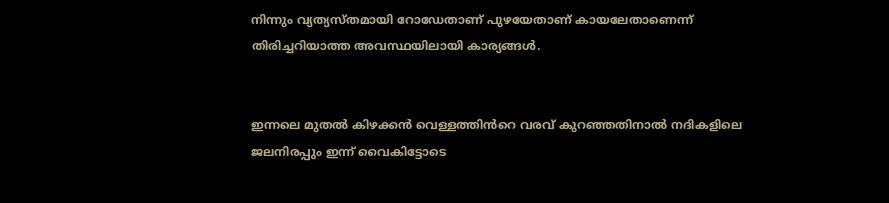നിന്നും വ്യത്യസ്തമായി റോഡേതാണ് പുഴയേതാണ് കായലേതാണെന്ന് തിരിച്ചറിയാത്ത അവസ്ഥയിലായി കാര്യങ്ങൾ.


ഇന്നലെ മുതൽ കിഴക്കൻ വെള്ളത്തിൻറെ വരവ് കുറഞ്ഞതിനാൽ നദികളിലെ ജലനിരപ്പും ഇന്ന് വൈകിട്ടോടെ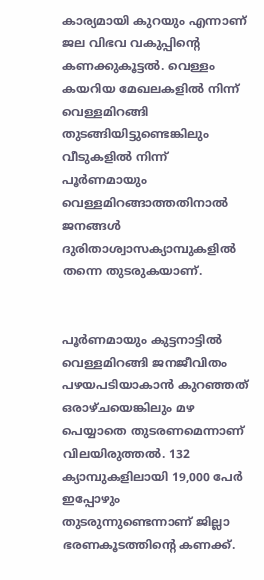കാര്യമായി കുറയും എന്നാണ് ജല വിഭവ വകുപ്പിന്റെ കണക്കുകൂട്ടൽ. വെള്ളം കയറിയ മേഖലകളിൽ നിന്ന് വെള്ളമിറങ്ങി തുടങ്ങിയിട്ടുണ്ടെങ്കിലും വീടുകളിൽ നിന്ന് പൂർണമായും വെള്ളമിറങ്ങാത്തതിനാൽ ജനങ്ങൾ ദുരിതാശ്വാസക്യാമ്പുകളിൽ തന്നെ തുടരുകയാണ്.


പൂർണമായും കുട്ടനാട്ടിൽ വെള്ളമിറങ്ങി ജനജീവിതം പഴയപടിയാകാൻ കുറഞ്ഞത് ഒരാഴ്ചയെങ്കിലും മഴ പെയ്യാതെ തുടരണമെന്നാണ് വിലയിരുത്തൽ. 132 ക്യാമ്പുകളിലായി 19,000 പേർ ഇപ്പോഴും തുടരുന്നുണ്ടെന്നാണ് ജില്ലാ ഭരണകൂടത്തിന്റെ കണക്ക്.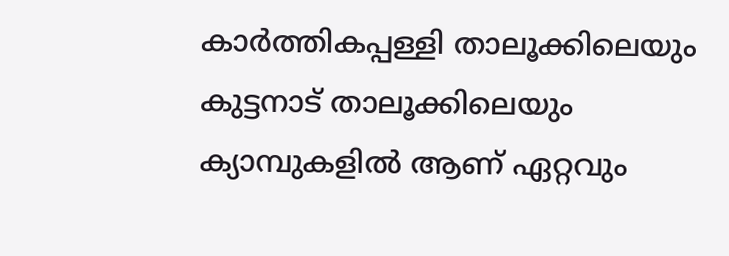കാർത്തികപ്പള്ളി താലൂക്കിലെയും കുട്ടനാട് താലൂക്കിലെയും ക്യാമ്പുകളിൽ ആണ് ഏറ്റവും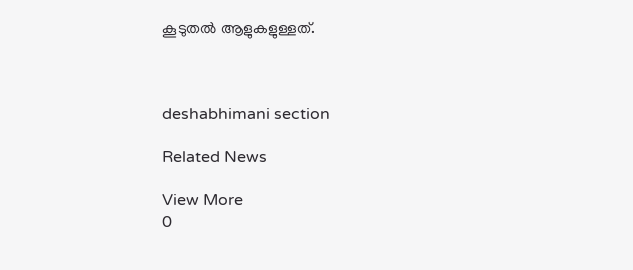കൂടുതൽ ആളുകളുള്ളത്.



deshabhimani section

Related News

View More
0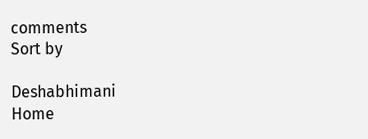comments
Sort by

Deshabhimani
Home